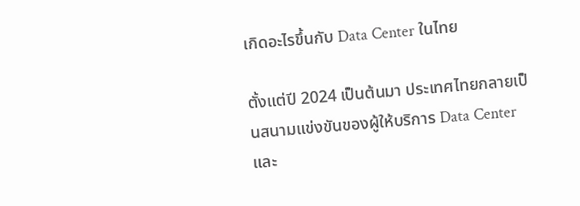เกิดอะไรขึ้นกับ Data Center ในไทย

ตั้งแต่ปี 2024 เป็นต้นมา ประเทศไทยกลายเป็นสนามแข่งขันของผู้ให้บริการ Data Center และ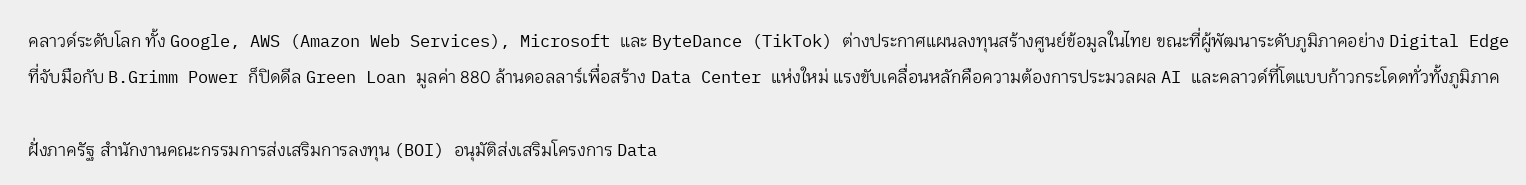คลาวด์ระดับโลก ทั้ง Google, AWS (Amazon Web Services), Microsoft และ ByteDance (TikTok) ต่างประกาศแผนลงทุนสร้างศูนย์ข้อมูลในไทย ขณะที่ผู้พัฒนาระดับภูมิภาคอย่าง Digital Edge ที่จับมือกับ B.Grimm Power ก็ปิดดีล Green Loan มูลค่า 880 ล้านดอลลาร์เพื่อสร้าง Data Center แห่งใหม่ แรงขับเคลื่อนหลักคือความต้องการประมวลผล AI และคลาวด์ที่โตแบบก้าวกระโดดทั่วทั้งภูมิภาค

ฝั่งภาครัฐ สำนักงานคณะกรรมการส่งเสริมการลงทุน (BOI) อนุมัติส่งเสริมโครงการ Data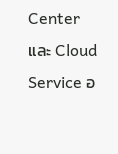Center และ Cloud Service อ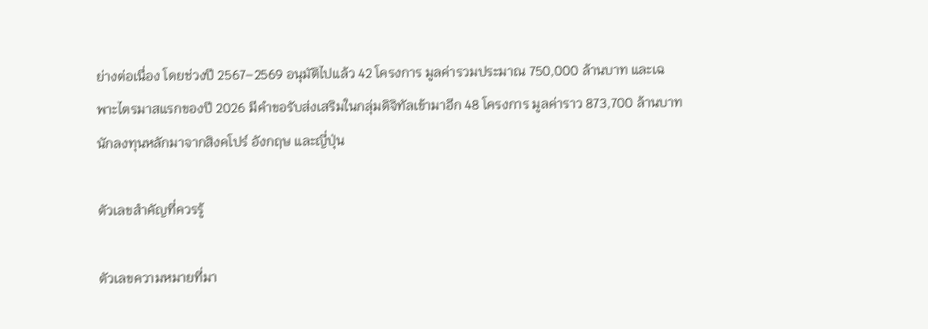ย่างต่อเนื่อง โดยช่วงปี 2567–2569 อนุมัติไปแล้ว 42 โครงการ มูลค่ารวมประมาณ 750,000 ล้านบาท และเฉพาะไตรมาสแรกของปี 2026 มีคำขอรับส่งเสริมในกลุ่มดิจิทัลเข้ามาอีก 48 โครงการ มูลค่าราว 873,700 ล้านบาท นักลงทุนหลักมาจากสิงคโปร์ อังกฤษ และญี่ปุ่น

ตัวเลขสำคัญที่ควรรู้

ตัวเลขความหมายที่มา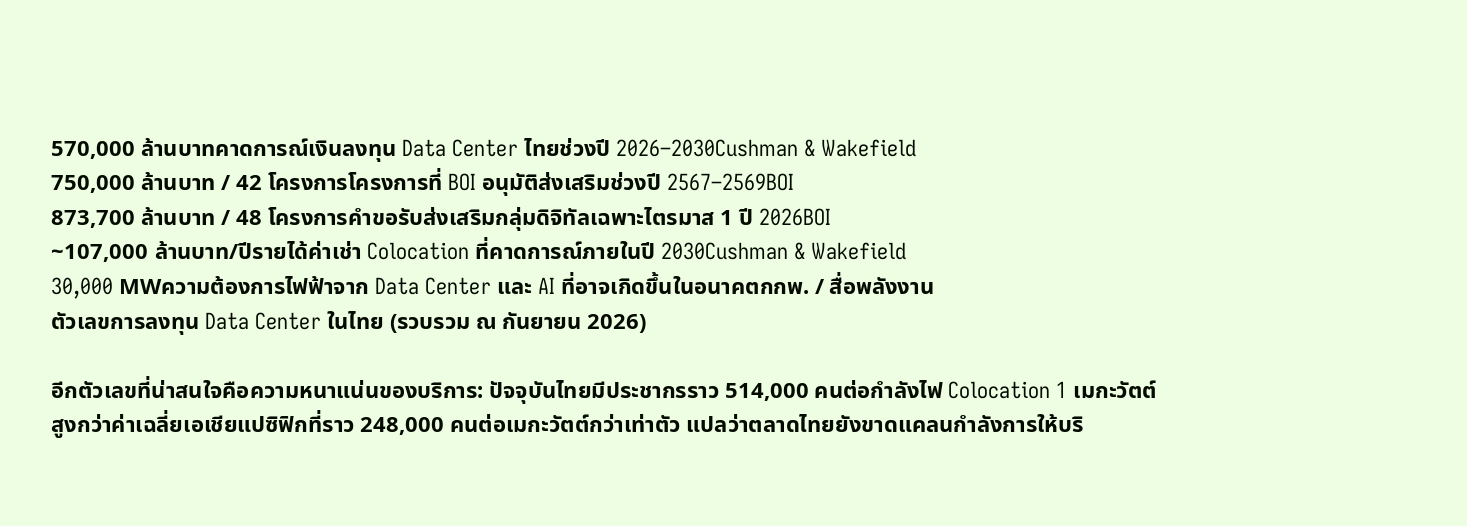570,000 ล้านบาทคาดการณ์เงินลงทุน Data Center ไทยช่วงปี 2026–2030Cushman & Wakefield
750,000 ล้านบาท / 42 โครงการโครงการที่ BOI อนุมัติส่งเสริมช่วงปี 2567–2569BOI
873,700 ล้านบาท / 48 โครงการคำขอรับส่งเสริมกลุ่มดิจิทัลเฉพาะไตรมาส 1 ปี 2026BOI
~107,000 ล้านบาท/ปีรายได้ค่าเช่า Colocation ที่คาดการณ์ภายในปี 2030Cushman & Wakefield
30,000 MWความต้องการไฟฟ้าจาก Data Center และ AI ที่อาจเกิดขึ้นในอนาคตกกพ. / สื่อพลังงาน
ตัวเลขการลงทุน Data Center ในไทย (รวบรวม ณ กันยายน 2026)

อีกตัวเลขที่น่าสนใจคือความหนาแน่นของบริการ: ปัจจุบันไทยมีประชากรราว 514,000 คนต่อกำลังไฟ Colocation 1 เมกะวัตต์ สูงกว่าค่าเฉลี่ยเอเชียแปซิฟิกที่ราว 248,000 คนต่อเมกะวัตต์กว่าเท่าตัว แปลว่าตลาดไทยยังขาดแคลนกำลังการให้บริ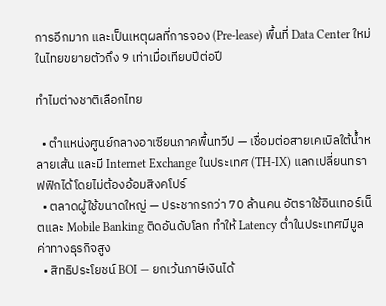การอีกมาก และเป็นเหตุผลที่การจอง (Pre-lease) พื้นที่ Data Center ใหม่ในไทยขยายตัวถึง 9 เท่าเมื่อเทียบปีต่อปี

ทำไมต่างชาติเลือกไทย

  • ตำแหน่งศูนย์กลางอาเซียนภาคพื้นทวีป — เชื่อมต่อสายเคเบิลใต้น้ำหลายเส้น และมี Internet Exchange ในประเทศ (TH-IX) แลกเปลี่ยนทราฟฟิกได้โดยไม่ต้องอ้อมสิงคโปร์
  • ตลาดผู้ใช้ขนาดใหญ่ — ประชากรกว่า 70 ล้านคน อัตราใช้อินเทอร์เน็ตและ Mobile Banking ติดอันดับโลก ทำให้ Latency ต่ำในประเทศมีมูลค่าทางธุรกิจสูง
  • สิทธิประโยชน์ BOI — ยกเว้นภาษีเงินได้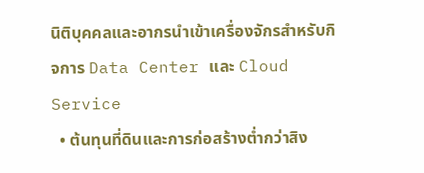นิติบุคคลและอากรนำเข้าเครื่องจักรสำหรับกิจการ Data Center และ Cloud Service
  • ต้นทุนที่ดินและการก่อสร้างต่ำกว่าสิง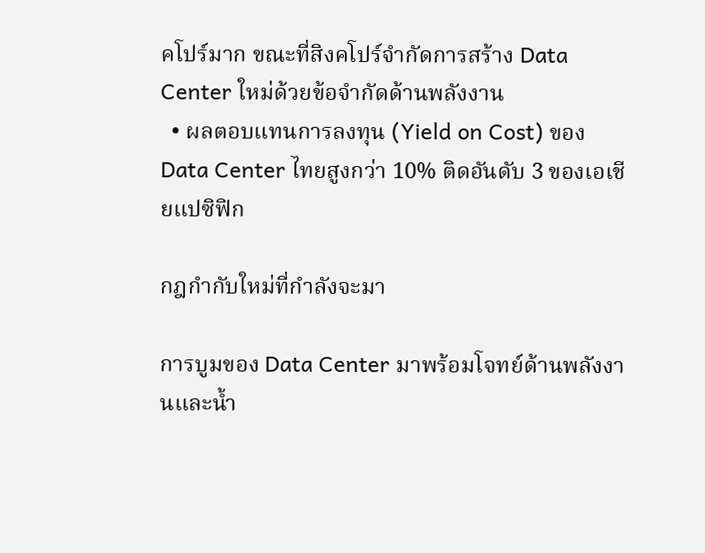คโปร์มาก ขณะที่สิงคโปร์จำกัดการสร้าง Data Center ใหม่ด้วยข้อจำกัดด้านพลังงาน
  • ผลตอบแทนการลงทุน (Yield on Cost) ของ Data Center ไทยสูงกว่า 10% ติดอันดับ 3 ของเอเชียแปซิฟิก

กฎกำกับใหม่ที่กำลังจะมา

การบูมของ Data Center มาพร้อมโจทย์ด้านพลังงานและน้ำ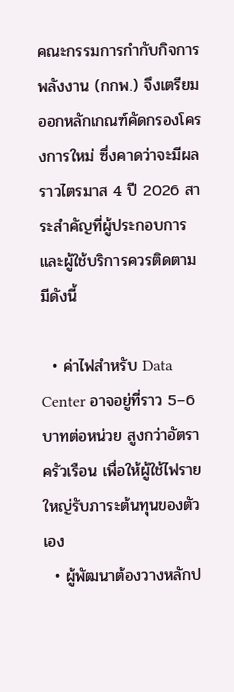คณะกรรมการกำกับกิจการพลังงาน (กกพ.) จึงเตรียมออกหลักเกณฑ์คัดกรองโครงการใหม่ ซึ่งคาดว่าจะมีผลราวไตรมาส 4 ปี 2026 สาระสำคัญที่ผู้ประกอบการและผู้ใช้บริการควรติดตามมีดังนี้

  • ค่าไฟสำหรับ Data Center อาจอยู่ที่ราว 5–6 บาทต่อหน่วย สูงกว่าอัตราครัวเรือน เพื่อให้ผู้ใช้ไฟรายใหญ่รับภาระต้นทุนของตัวเอง
  • ผู้พัฒนาต้องวางหลักป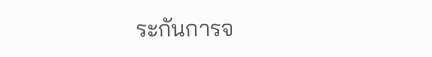ระกันการจ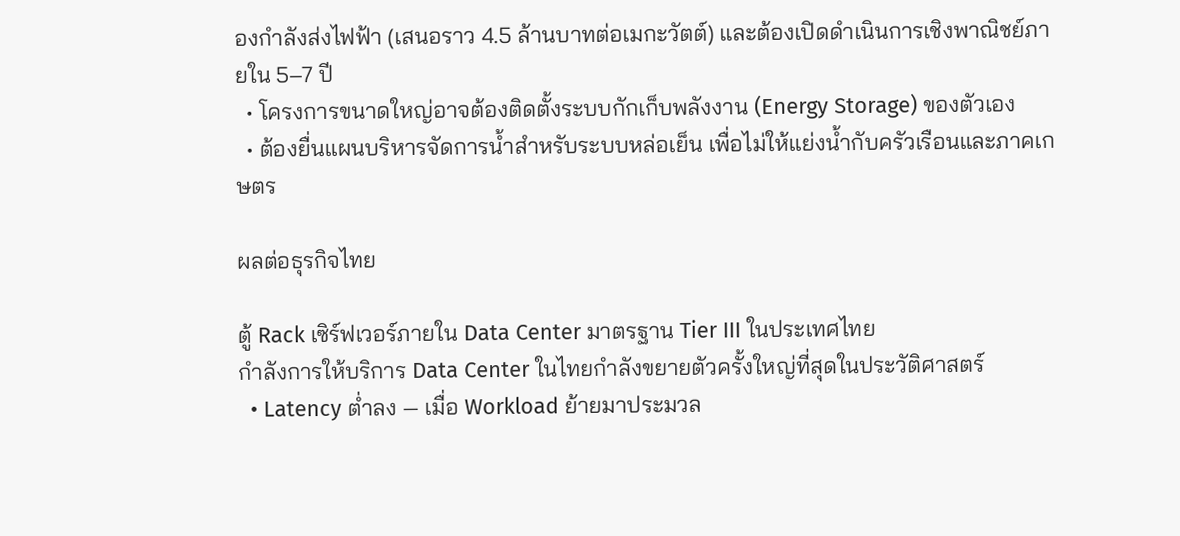องกำลังส่งไฟฟ้า (เสนอราว 4.5 ล้านบาทต่อเมกะวัตต์) และต้องเปิดดำเนินการเชิงพาณิชย์ภายใน 5–7 ปี
  • โครงการขนาดใหญ่อาจต้องติดตั้งระบบกักเก็บพลังงาน (Energy Storage) ของตัวเอง
  • ต้องยื่นแผนบริหารจัดการน้ำสำหรับระบบหล่อเย็น เพื่อไม่ให้แย่งน้ำกับครัวเรือนและภาคเกษตร

ผลต่อธุรกิจไทย

ตู้ Rack เซิร์ฟเวอร์ภายใน Data Center มาตรฐาน Tier III ในประเทศไทย
กำลังการให้บริการ Data Center ในไทยกำลังขยายตัวครั้งใหญ่ที่สุดในประวัติศาสตร์
  • Latency ต่ำลง — เมื่อ Workload ย้ายมาประมวล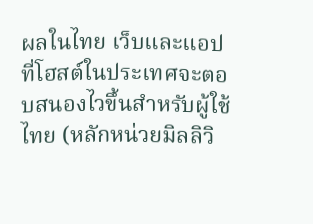ผลในไทย เว็บและแอปที่โฮสต์ในประเทศจะตอบสนองไวขึ้นสำหรับผู้ใช้ไทย (หลักหน่วยมิลลิวิ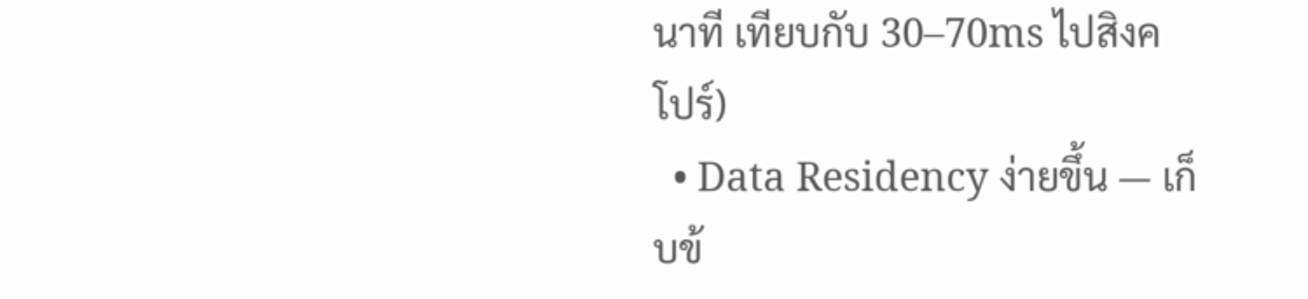นาที เทียบกับ 30–70ms ไปสิงคโปร์)
  • Data Residency ง่ายขึ้น — เก็บข้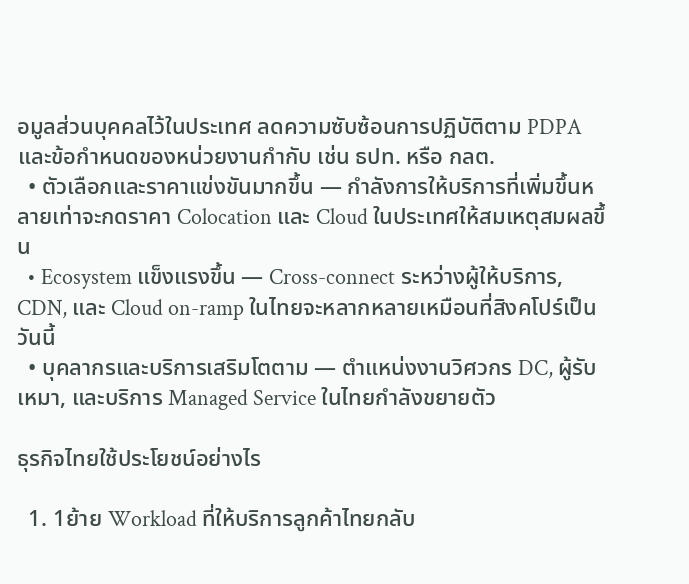อมูลส่วนบุคคลไว้ในประเทศ ลดความซับซ้อนการปฏิบัติตาม PDPA และข้อกำหนดของหน่วยงานกำกับ เช่น ธปท. หรือ กลต.
  • ตัวเลือกและราคาแข่งขันมากขึ้น — กำลังการให้บริการที่เพิ่มขึ้นหลายเท่าจะกดราคา Colocation และ Cloud ในประเทศให้สมเหตุสมผลขึ้น
  • Ecosystem แข็งแรงขึ้น — Cross-connect ระหว่างผู้ให้บริการ, CDN, และ Cloud on-ramp ในไทยจะหลากหลายเหมือนที่สิงคโปร์เป็นวันนี้
  • บุคลากรและบริการเสริมโตตาม — ตำแหน่งงานวิศวกร DC, ผู้รับเหมา, และบริการ Managed Service ในไทยกำลังขยายตัว

ธุรกิจไทยใช้ประโยชน์อย่างไร

  1. 1ย้าย Workload ที่ให้บริการลูกค้าไทยกลับ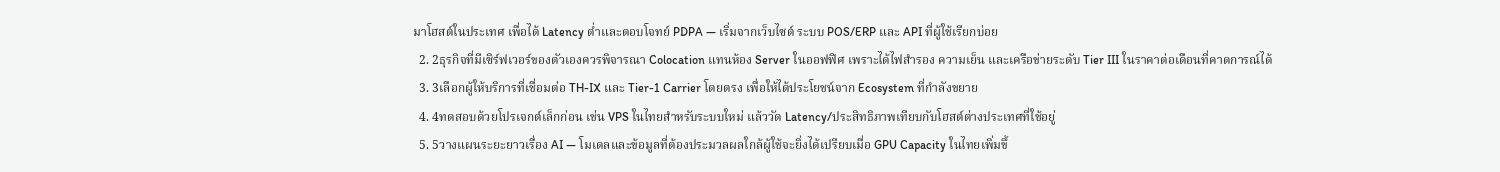มาโฮสต์ในประเทศ เพื่อได้ Latency ต่ำและตอบโจทย์ PDPA — เริ่มจากเว็บไซต์ ระบบ POS/ERP และ API ที่ผู้ใช้เรียกบ่อย
  2. 2ธุรกิจที่มีเซิร์ฟเวอร์ของตัวเองควรพิจารณา Colocation แทนห้อง Server ในออฟฟิศ เพราะได้ไฟสำรอง ความเย็น และเครือข่ายระดับ Tier III ในราคาต่อเดือนที่คาดการณ์ได้
  3. 3เลือกผู้ให้บริการที่เชื่อมต่อ TH-IX และ Tier-1 Carrier โดยตรง เพื่อให้ได้ประโยชน์จาก Ecosystem ที่กำลังขยาย
  4. 4ทดสอบด้วยโปรเจกต์เล็กก่อน เช่น VPS ในไทยสำหรับระบบใหม่ แล้ววัด Latency/ประสิทธิภาพเทียบกับโฮสต์ต่างประเทศที่ใช้อยู่
  5. 5วางแผนระยะยาวเรื่อง AI — โมเดลและข้อมูลที่ต้องประมวลผลใกล้ผู้ใช้จะยิ่งได้เปรียบเมื่อ GPU Capacity ในไทยเพิ่มขึ้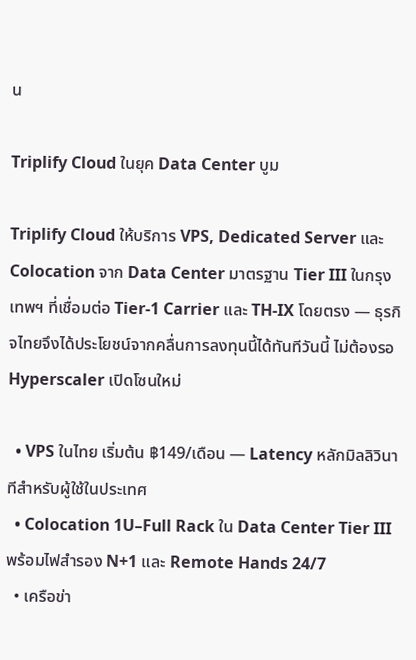น

Triplify Cloud ในยุค Data Center บูม

Triplify Cloud ให้บริการ VPS, Dedicated Server และ Colocation จาก Data Center มาตรฐาน Tier III ในกรุงเทพฯ ที่เชื่อมต่อ Tier-1 Carrier และ TH-IX โดยตรง — ธุรกิจไทยจึงได้ประโยชน์จากคลื่นการลงทุนนี้ได้ทันทีวันนี้ ไม่ต้องรอ Hyperscaler เปิดโซนใหม่

  • VPS ในไทย เริ่มต้น ฿149/เดือน — Latency หลักมิลลิวินาทีสำหรับผู้ใช้ในประเทศ
  • Colocation 1U–Full Rack ใน Data Center Tier III พร้อมไฟสำรอง N+1 และ Remote Hands 24/7
  • เครือข่า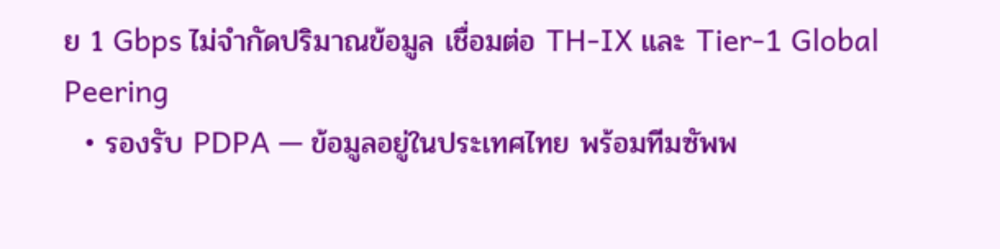ย 1 Gbps ไม่จำกัดปริมาณข้อมูล เชื่อมต่อ TH-IX และ Tier-1 Global Peering
  • รองรับ PDPA — ข้อมูลอยู่ในประเทศไทย พร้อมทีมซัพพ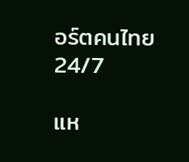อร์ตคนไทย 24/7

แห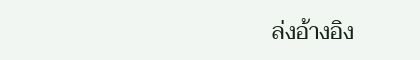ล่งอ้างอิง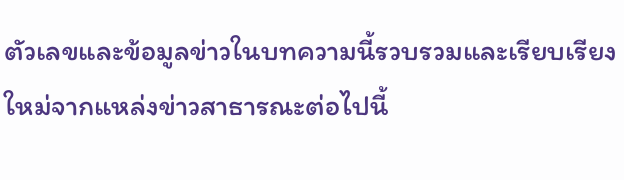ตัวเลขและข้อมูลข่าวในบทความนี้รวบรวมและเรียบเรียงใหม่จากแหล่งข่าวสาธารณะต่อไปนี้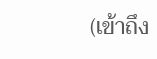(เข้าถึง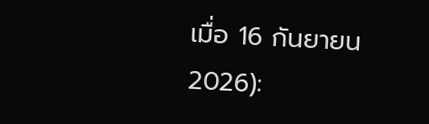เมื่อ 16 กันยายน 2026):